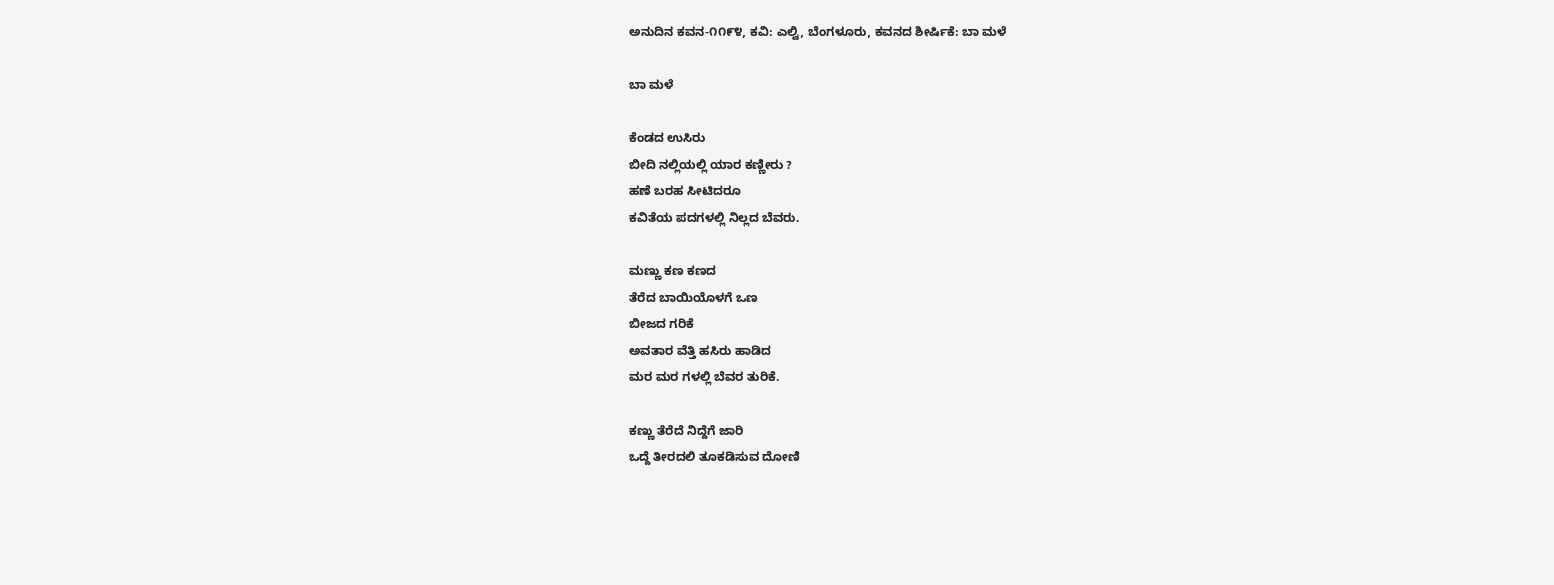ಅನುದಿನ‌ ಕವನ-೧೧೯೪, ಕವಿ: ಎಲ್ವಿ, ಬೆಂಗಳೂರು, ಕವನದ ಶೀರ್ಷಿಕೆ: ಬಾ ಮಳೆ

ಬಾ ಮಳೆ

ಕೆಂಡದ ಉಸಿರು
ಬೀದಿ ನಲ್ಲಿಯಲ್ಲಿ ಯಾರ ಕಣ್ಣೀರು ?
ಹಣೆ ಬರಹ ಸೀಟಿದರೂ
ಕವಿತೆಯ ಪದಗಳಲ್ಲಿ ನಿಲ್ಲದ ಬೆವರು.

ಮಣ್ಣು ಕಣ ಕಣದ
ತೆರೆದ ಬಾಯಿಯೊಳಗೆ ಒಣ
ಬೀಜದ ಗರಿಕೆ
ಅವತಾರ ವೆತ್ತಿ ಹಸಿರು ಹಾಡಿದ
ಮರ ಮರ ಗಳಲ್ಲಿ ಬೆವರ ತುರಿಕೆ.

ಕಣ್ಣು ತೆರೆದೆ ನಿದ್ದೆಗೆ ಜಾರಿ
ಒದ್ದೆ ತೀರದಲಿ ತೂಕಡಿಸುವ ದೋಣಿ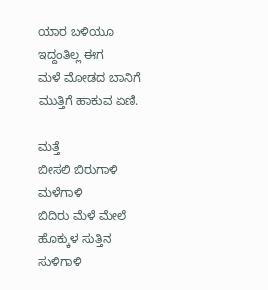ಯಾರ ಬಳಿಯೂ ಇದ್ದಂತಿಲ್ಲ ಈಗ
ಮಳೆ ಮೋಡದ ಬಾನಿಗೆ ಮುತ್ತಿಗೆ ಹಾಕುವ ಏಣಿ.

ಮತ್ತೆ
ಬೀಸಲಿ ಬಿರುಗಾಳಿ ಮಳೆಗಾಳಿ
ಬಿದಿರು ಮೆಳೆ ಮೇಲೆ  ಹೊಕ್ಕುಳ ಸುತ್ತಿನ  ಸುಳಿಗಾಳಿ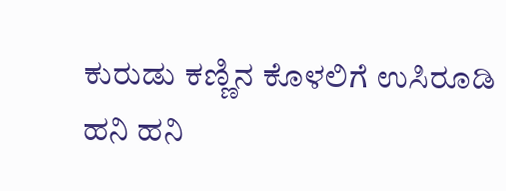ಕುರುಡು ಕಣ್ಣಿನ ಕೊಳಲಿಗೆ ಉಸಿರೂಡಿ
ಹನಿ ಹನಿ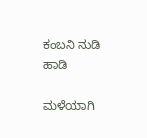ಕಂಬನಿ ನುಡಿ  ಹಾಡಿ

ಮಳೆಯಾಗಿ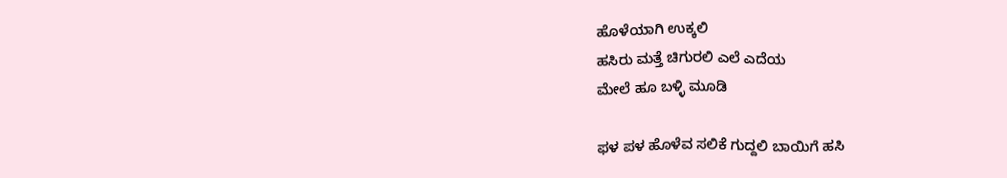ಹೊಳೆಯಾಗಿ ಉಕ್ಕಲಿ
ಹಸಿರು ಮತ್ತೆ ಚಿಗುರಲಿ ಎಲೆ ಎದೆಯ
ಮೇಲೆ ಹೂ ಬಳ್ಳಿ ಮೂಡಿ

ಫಳ ಪಳ ಹೊಳೆವ ಸಲಿಕೆ ಗುದ್ದಲಿ ಬಾಯಿಗೆ ಹಸಿ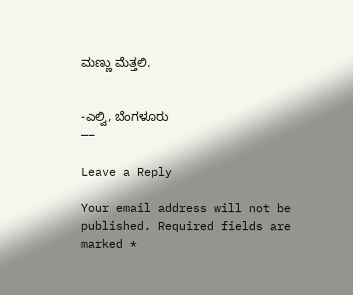ಮಣ್ಣು ಮೆತ್ತಲಿ.


-ಎಲ್ವಿ, ಬೆಂಗಳೂರು
—–

Leave a Reply

Your email address will not be published. Required fields are marked *